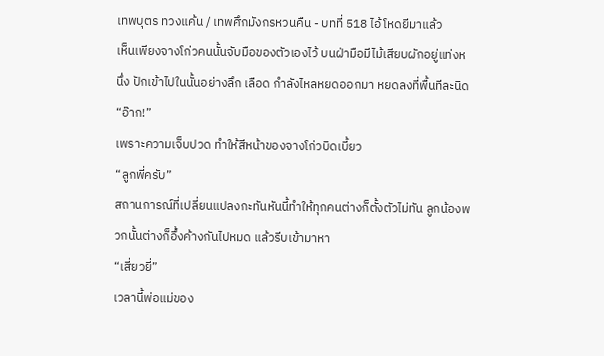เทพบุตร ทวงแค้น / เทพศึกมังกรหวนคืน - บทที่ 518 ไอ้โหดยีมาแล้ว
เห็นเพียงจางโก่วคนนั้นจับมือของตัวเองไว้ บนฝ่ามือมีไม้เสียบผักอยู่แท่งหนึ่ง ปักเข้าไปในนั้นอย่างลึก เลือด กำลังไหลหยดออกมา หยดลงที่พื้นทีละนิด
“อ๊าก!”
เพราะความเจ็บปวด ทำให้สีหน้าของจางโก่วบิดเบี้ยว
“ลูกพี่ครับ”
สถานการณ์ที่เปลี่ยนแปลงกะทันหันนี้ทำให้ทุกคนต่างก็ตั้งตัวไม่ทัน ลูกน้องพวกนั้นต่างก็อึ้งค้างกันไปหมด แล้วรีบเข้ามาหา
“เสี่ยวยี่”
เวลานี้พ่อแม่ของ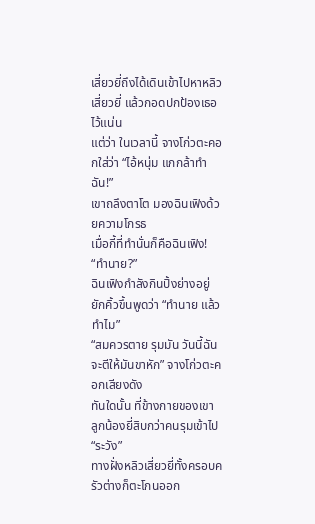เสี่ยวยี่ถึงได้เดินเข้าไปหาหลิวเสี่ยวยี่ แล้วกอดปกป้องเธอไว้แน่น
แต่ว่า ในเวลานี้ จางโก่วตะคอกใส่ว่า “ไอ้หนุ่ม แกกล้าทำฉัน!”
เขาถลึงตาโต มองฉินเฟิงด้วยความโกรธ
เมื่อกี้ที่ทำนั่นก็คือฉินเฟิง!
“ทำนาย?”
ฉินเฟิงกำลังกินปิ้งย่างอยู่ ยักคิ้วขึ้นพูดว่า “ทำนาย แล้วทำไม”
“สมควรตาย รุมมัน วันนี้ฉันจะตีให้มันขาหัก” จางโก่วตะคอกเสียงดัง
ทันใดนั้น ที่ข้างกายของเขา ลูกน้องยี่สิบกว่าคนรุมเข้าไป
“ระวัง”
ทางฝั่งหลิวเสี่ยวยี่ทั้งครอบครัวต่างก็ตะโกนออก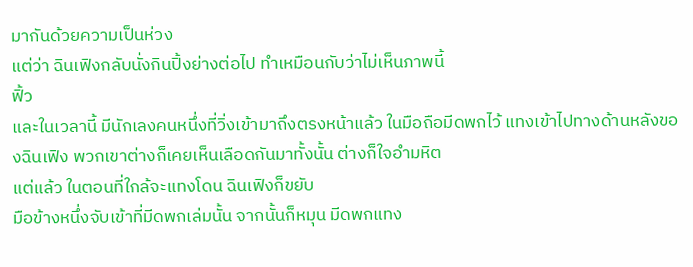มากันด้วยความเป็นห่วง
แต่ว่า ฉินเฟิงกลับนั่งกินปิ้งย่างต่อไป ทำเหมือนกับว่าไม่เห็นภาพนี้
ฟิ้ว
และในเวลานี้ มีนักเลงคนหนึ่งที่วิ่งเข้ามาถึงตรงหน้าแล้ว ในมือถือมีดพกไว้ แทงเข้าไปทางด้านหลังของฉินเฟิง พวกเขาต่างก็เคยเห็นเลือดกันมาทั้งนั้น ต่างก็ใจอำมหิต
แต่แล้ว ในตอนที่ใกล้จะแทงโดน ฉินเฟิงก็ขยับ
มือข้างหนึ่งจับเข้าที่มีดพกเล่มนั้น จากนั้นก็หมุน มีดพกแทง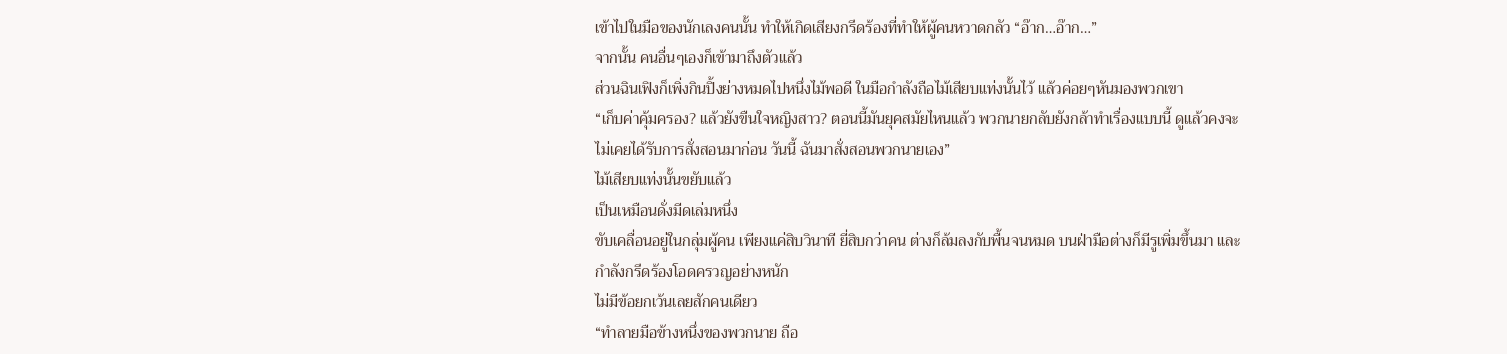เข้าไปในมือของนักเลงคนนั้น ทำให้เกิดเสียงกรีดร้องที่ทำให้ผู้คนหวาดกลัว “อ๊าก…อ๊าก…”
จากนั้น คนอื่นๆเองก็เข้ามาถึงตัวแล้ว
ส่วนฉินเฟิงก็เพิ่งกินปิ้งย่างหมดไปหนึ่งไม้พอดี ในมือกำลังถือไม้เสียบแท่งนั้นไว้ แล้วค่อยๆหันมองพวกเขา
“เก็บค่าคุ้มครอง? แล้วยังขืนใจหญิงสาว? ตอนนี้มันยุคสมัยไหนแล้ว พวกนายกลับยังกล้าทำเรื่องแบบนี้ ดูแล้วคงจะไม่เคยได้รับการสั่งสอนมาก่อน วันนี้ ฉันมาสั่งสอนพวกนายเอง”
ไม้เสียบแท่งนั้นขยับแล้ว
เป็นเหมือนดั่งมีดเล่มหนึ่ง
ขับเคลื่อนอยู่ในกลุ่มผู้คน เพียงแค่สิบวินาที ยี่สิบกว่าคน ต่างก็ล้มลงกับพื้นจนหมด บนฝ่ามือต่างก็มีรูเพิ่มขึ้นมา และกำลังกรีดร้องโอดครวญอย่างหนัก
ไม่มีข้อยกเว้นเลยสักคนเดียว
“ทำลายมือข้างหนึ่งของพวกนาย ถือ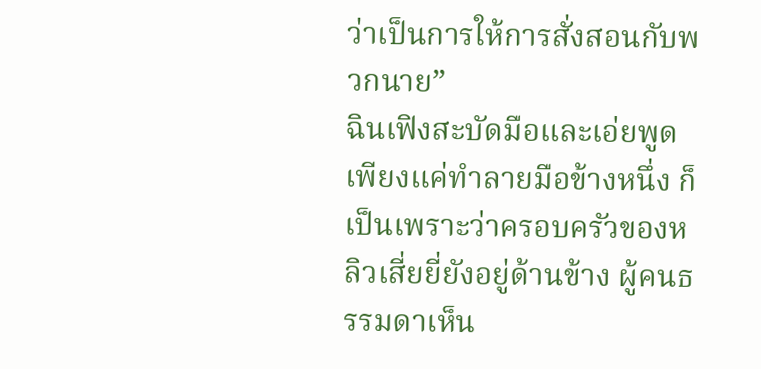ว่าเป็นการให้การสั่งสอนกับพวกนาย”
ฉินเฟิงสะบัดมือและเอ่ยพูด
เพียงแค่ทำลายมือข้างหนึ่ง ก็เป็นเพราะว่าครอบครัวของหลิวเสี่ยยี่ยังอยู่ด้านข้าง ผู้คนธรรมดาเห็น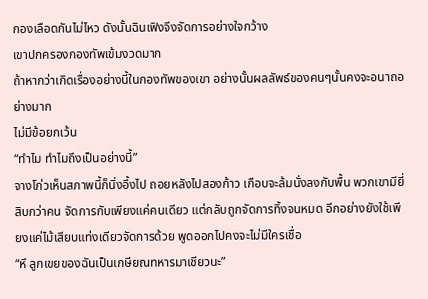กองเลือดกันไม่ไหว ดังนั้นฉินเฟิงจึงจัดการอย่างใจกว้าง
เขาปกครองกองทัพเข้มงวดมาก
ถ้าหากว่าเกิดเรื่องอย่างนี้ในกองทัพของเขา อย่างนั้นผลลัพธ์ของคนๆนั้นคงจะอนาถอย่างมาก
ไม่มีข้อยกเว้น
“ทำไม ทำไมถึงเป็นอย่างนี้”
จางโก่วเห็นสภาพนี้ก็นิ่งอึ้งไป ถอยหลังไปสองก้าว เกือบจะล้มนั่งลงกับพื้น พวกเขามียี่สิบกว่าคน จัดการกับเพียงแค่คนเดียว แต่กลับถูกจัดการทิ้งจนหมด อีกอย่างยังใช้เพียงแค่ไม้เสียบแท่งเดียวจัดการด้วย พูดออกไปคงจะไม่มีใครเชื่อ
“หึ ลูกเขยของฉันเป็นเกษียณทหารมาเชียวนะ”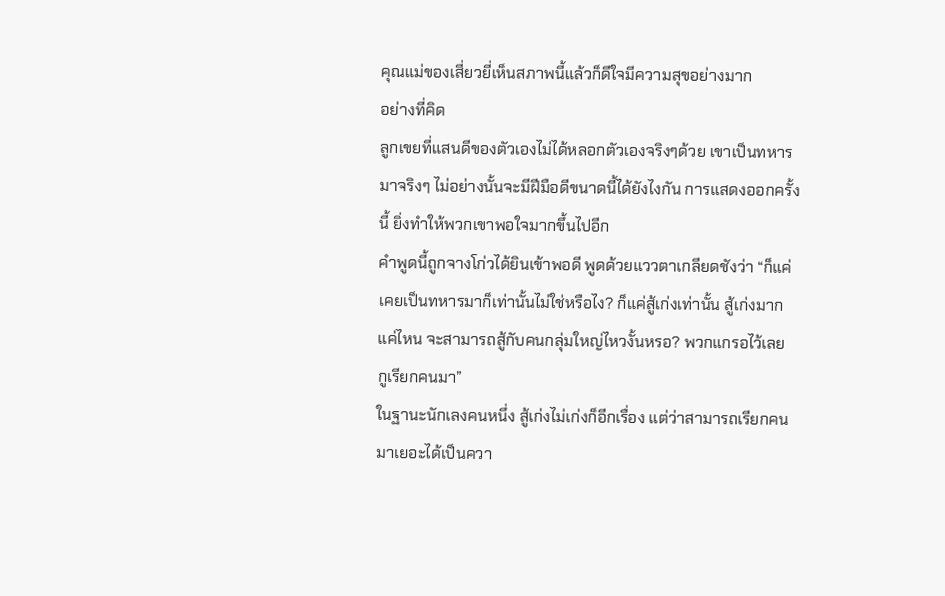คุณแม่ของเสี่ยวยี่เห็นสภาพนี้แล้วก็ดีใจมีความสุขอย่างมาก
อย่างที่คิด
ลูกเขยที่แสนดีของตัวเองไม่ได้หลอกตัวเองจริงๆด้วย เขาเป็นทหารมาจริงๆ ไม่อย่างนั้นจะมีฝีมือดีขนาดนี้ได้ยังไงกัน การแสดงออกครั้งนี้ ยิ่งทำให้พวกเขาพอใจมากขึ้นไปอีก
คำพูดนี้ถูกจางโก่วได้ยินเข้าพอดี พูดด้วยแววตาเกลียดชังว่า “ก็แค่เคยเป็นทหารมาก็เท่านั้นไม่ใช่หรือไง? ก็แค่สู้เก่งเท่านั้น สู้เก่งมากแค่ไหน จะสามารถสู้กับคนกลุ่มใหญ่ไหวงั้นหรอ? พวกแกรอไว้เลย กูเรียกคนมา”
ในฐานะนักเลงคนหนึ่ง สู้เก่งไม่เก่งก็อีกเรื่อง แต่ว่าสามารถเรียกคนมาเยอะได้เป็นควา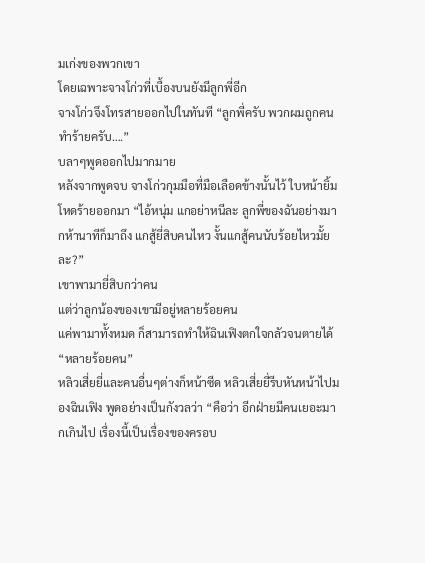มเก่งของพวกเขา
โดยเฉพาะจางโก่วที่เบื้องบนยังมีลูกพี่อีก
จางโก่วจึงโทรสายออกไปในทันที “ลูกพี่ครับ พวกผมถูกคนทำร้ายครับ….”
บลาๆพูดออกไปมากมาย
หลังจากพูดจบ จางโก่วกุมมือที่มือเลือดข้างนั้นไว้ ใบหน้ายิ้มโหดร้ายออกมา “ไอ้หนุ่ม แกอย่าหนีละ ลูกพี่ของฉันอย่างมากห้านาทีก็มาถึง แกสู้ยี่สิบคนไหว งั้นแกสู้คนนับร้อยไหวมั้ยละ?”
เขาพามายี่สิบกว่าคน
แต่ว่าลูกน้องของเขามีอยู่หลายร้อยคน
แค่พามาทั้งหมด ก็สามารถทำให้ฉินเฟิงตกใจกลัวจนตายได้
“หลายร้อยคน”
หลิวเสี่ยยี่และคนอื่นๆต่างก็หน้าซีด หลิวเสี่ยยี่รีบหันหน้าไปมองฉินเฟิง พูดอย่างเป็นกังวลว่า “คือว่า อีกฝ่ายมีคนเยอะมากเกินไป เรื่องนี้เป็นเรื่องของครอบ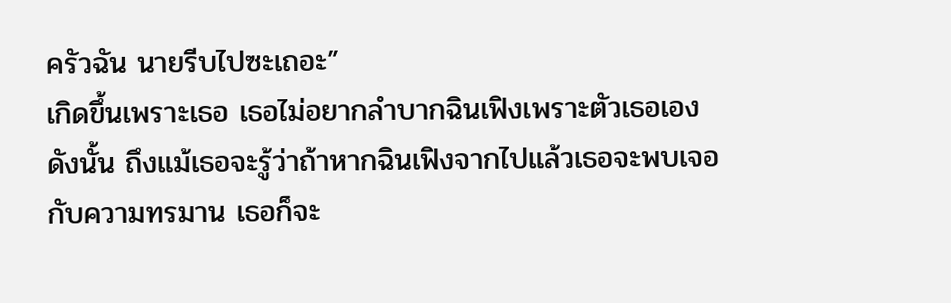ครัวฉัน นายรีบไปซะเถอะ”
เกิดขึ้นเพราะเธอ เธอไม่อยากลำบากฉินเฟิงเพราะตัวเธอเอง
ดังนั้น ถึงแม้เธอจะรู้ว่าถ้าหากฉินเฟิงจากไปแล้วเธอจะพบเจอกับความทรมาน เธอก็จะ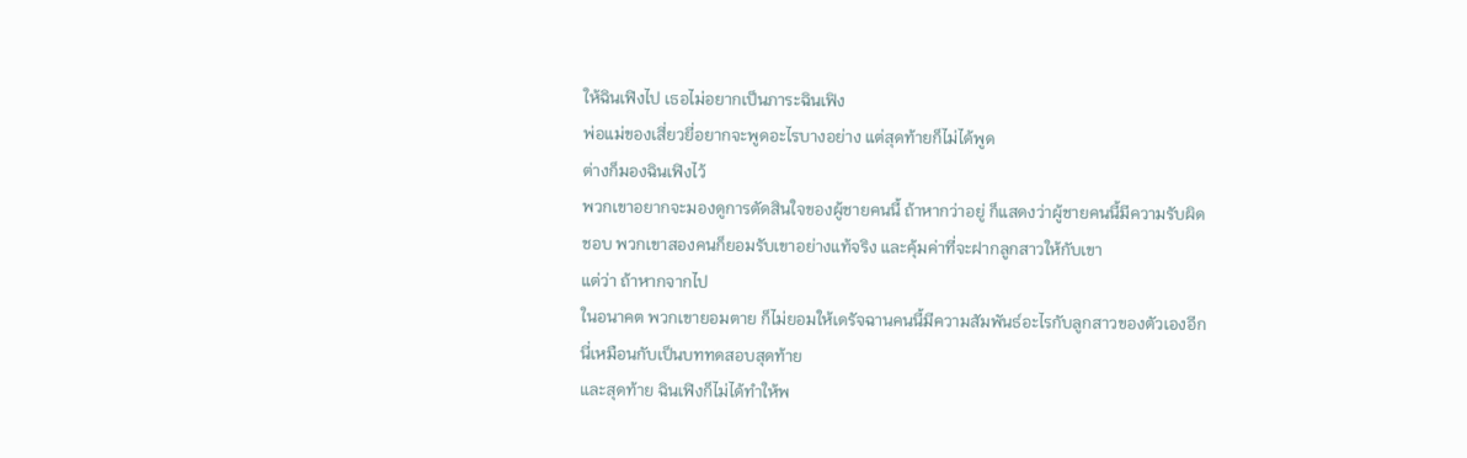ให้ฉินเฟิงไป เธอไม่อยากเป็นภาระฉินเฟิง
พ่อแม่ของเสี่ยวยี่อยากจะพูดอะไรบางอย่าง แต่สุดท้ายก็ไม่ได้พูด
ต่างก็มองฉินเฟิงไว้
พวกเขาอยากจะมองดูการตัดสินใจของผู้ชายคนนี้ ถ้าหากว่าอยู่ ก็แสดงว่าผู้ชายคนนี้มีความรับผิดชอบ พวกเขาสองคนก็ยอมรับเขาอย่างแท้จริง และคุ้มค่าที่จะฝากลูกสาวให้กับเขา
แต่ว่า ถ้าหากจากไป
ในอนาคต พวกเขายอมตาย ก็ไม่ยอมให้เดรัจฉานคนนี้มีความสัมพันธ์อะไรกับลูกสาวของตัวเองอีก
นี่เหมือนกับเป็นบททดสอบสุดท้าย
และสุดท้าย ฉินเฟิงก็ไม่ได้ทำให้พ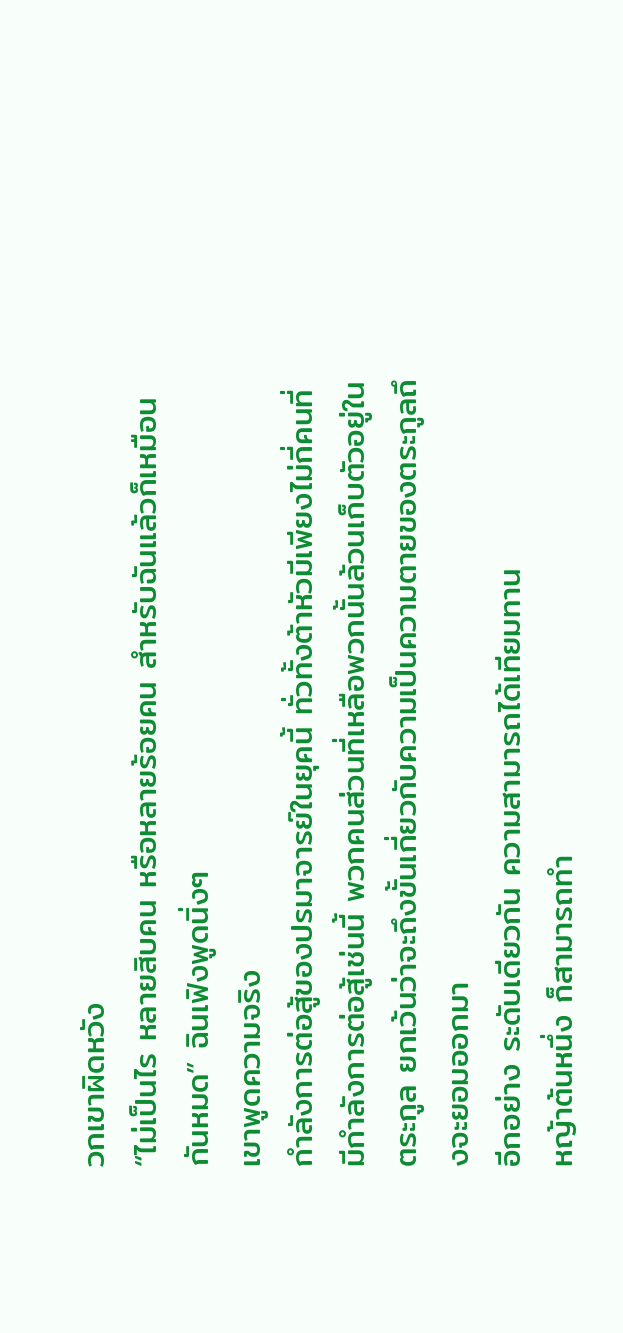วกเขาผิดหวัง
“ไม่เป็นไร หลายสิบคน หรือหลายร้อยคน สำหรับฉันแล้วก็เหมือนกันหมด” ฉินเฟิงพูดนิ่งๆ
เขาพูดความจริง
กำลังการต่อสู้ของปรมาจารย์ในยุคนี้ ทั่วทั้งต้าหัวมีเพียงไม่กี่คนที่มีกำลังการต่อสู้เช่นนี้ พวกคนส่วนที่เหลือพวกนั้นล้วนเก็บตัวอยู่ในตระกูล ยกเว้นว่าจะถึงขั้นเกี่ยวกับความเป็นความตายของตระกูลถึงจะยอมออกมา
อีกอย่าง ระดับเดียวกัน ความสามารถได้เทียมทาน
หญ้าต้นหนึ่ง ก็สามารถทำ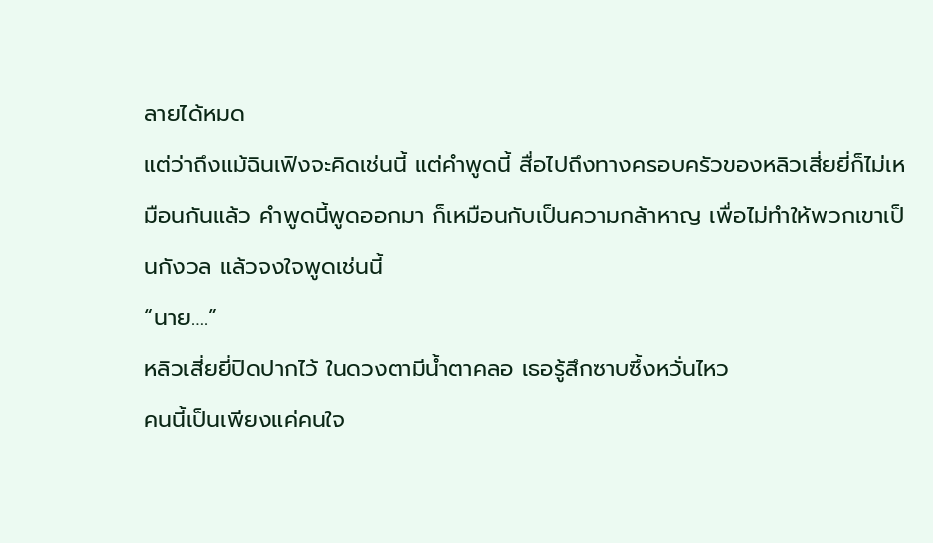ลายได้หมด
แต่ว่าถึงแม้ฉินเฟิงจะคิดเช่นนี้ แต่คำพูดนี้ สื่อไปถึงทางครอบครัวของหลิวเสี่ยยี่ก็ไม่เหมือนกันแล้ว คำพูดนี้พูดออกมา ก็เหมือนกับเป็นความกล้าหาญ เพื่อไม่ทำให้พวกเขาเป็นกังวล แล้วจงใจพูดเช่นนี้
“นาย….”
หลิวเสี่ยยี่ปิดปากไว้ ในดวงตามีน้ำตาคลอ เธอรู้สึกซาบซึ้งหวั่นไหว
คนนี้เป็นเพียงแค่คนใจ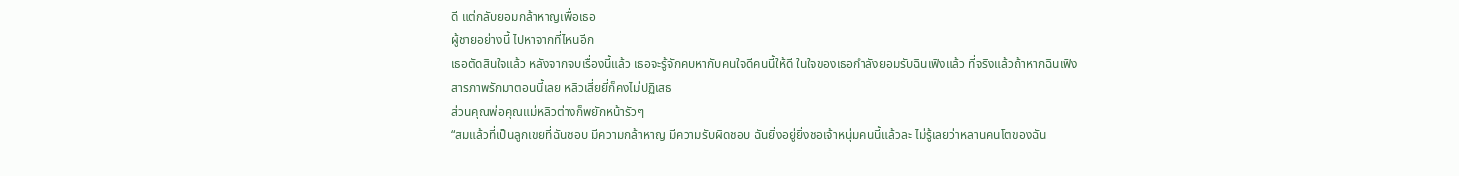ดี แต่กลับยอมกล้าหาญเพื่อเธอ
ผู้ชายอย่างนี้ ไปหาจากที่ไหนอีก
เธอตัดสินใจแล้ว หลังจากจบเรื่องนี้แล้ว เธอจะรู้จักคบหากับคนใจดีคนนี้ให้ดี ในใจของเธอกำลังยอมรับฉินเฟิงแล้ว ที่จริงแล้วถ้าหากฉินเฟิงสารภาพรักมาตอนนี้เลย หลิวเสี่ยยี่ก็คงไม่ปฏิเสธ
ส่วนคุณพ่อคุณแม่หลิวต่างก็พยักหน้ารัวๆ
“สมแล้วที่เป็นลูกเขยที่ฉันชอบ มีความกล้าหาญ มีความรับผิดชอบ ฉันยิ่งอยู่ยิ่งชอเจ้าหนุ่มคนนี้แล้วละ ไม่รู้เลยว่าหลานคนโตของฉัน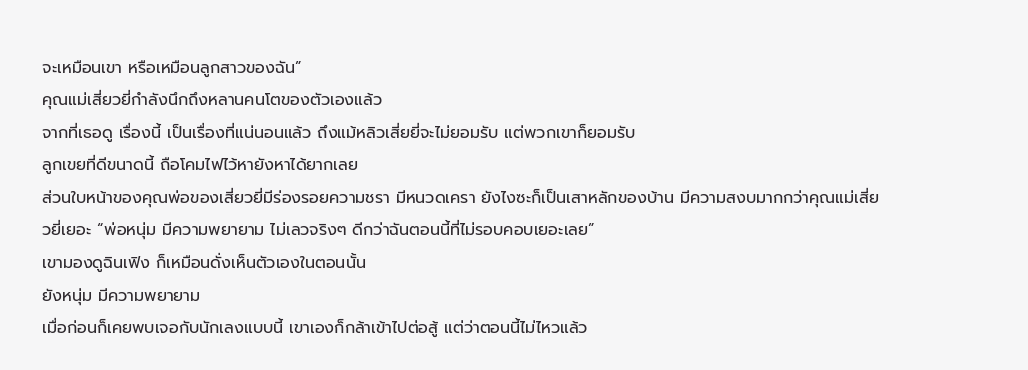จะเหมือนเขา หรือเหมือนลูกสาวของฉัน”
คุณแม่เสี่ยวยี่กำลังนึกถึงหลานคนโตของตัวเองแล้ว
จากที่เธอดู เรื่องนี้ เป็นเรื่องที่แน่นอนแล้ว ถึงแม้หลิวเสี่ยยี่จะไม่ยอมรับ แต่พวกเขาก็ยอมรับ
ลูกเขยที่ดีขนาดนี้ ถือโคมไฟไว้หายังหาได้ยากเลย
ส่วนใบหน้าของคุณพ่อของเสี่ยวยี่มีร่องรอยความชรา มีหนวดเครา ยังไงซะก็เป็นเสาหลักของบ้าน มีความสงบมากกว่าคุณแม่เสี่ยวยี่เยอะ “พ่อหนุ่ม มีความพยายาม ไม่เลวจริงๆ ดีกว่าฉันตอนนี้ที่ไม่รอบคอบเยอะเลย”
เขามองดูฉินเฟิง ก็เหมือนดั่งเห็นตัวเองในตอนนั้น
ยังหนุ่ม มีความพยายาม
เมื่อก่อนก็เคยพบเจอกับนักเลงแบบนี้ เขาเองก็กล้าเข้าไปต่อสู้ แต่ว่าตอนนี้ไม่ไหวแล้ว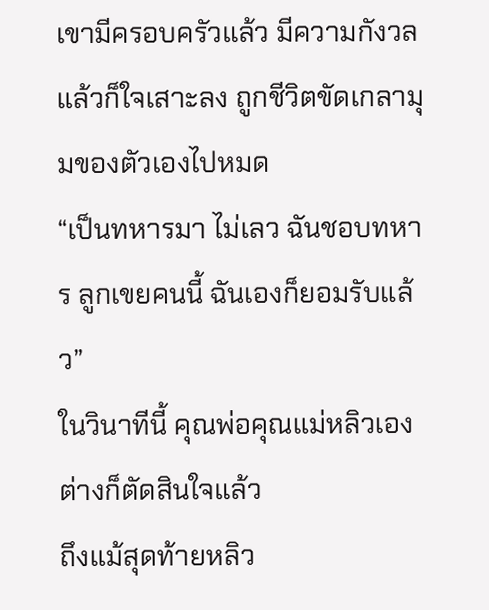เขามีครอบครัวแล้ว มีความกังวล แล้วก็ใจเสาะลง ถูกชีวิตขัดเกลามุมของตัวเองไปหมด
“เป็นทหารมา ไม่เลว ฉันชอบทหาร ลูกเขยคนนี้ ฉันเองก็ยอมรับแล้ว”
ในวินาทีนี้ คุณพ่อคุณแม่หลิวเองต่างก็ตัดสินใจแล้ว
ถึงแม้สุดท้ายหลิว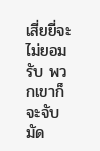เสี่ยยี่จะไม่ยอมรับ พวกเขาก็จะจับมัด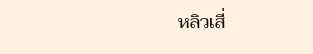หลิวเสี่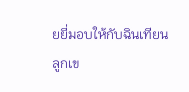ยยี่มอบให้กับฉินเทียน
ลูกเข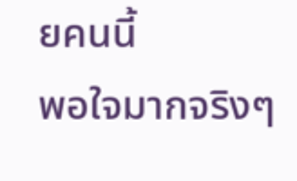ยคนนี้
พอใจมากจริงๆ